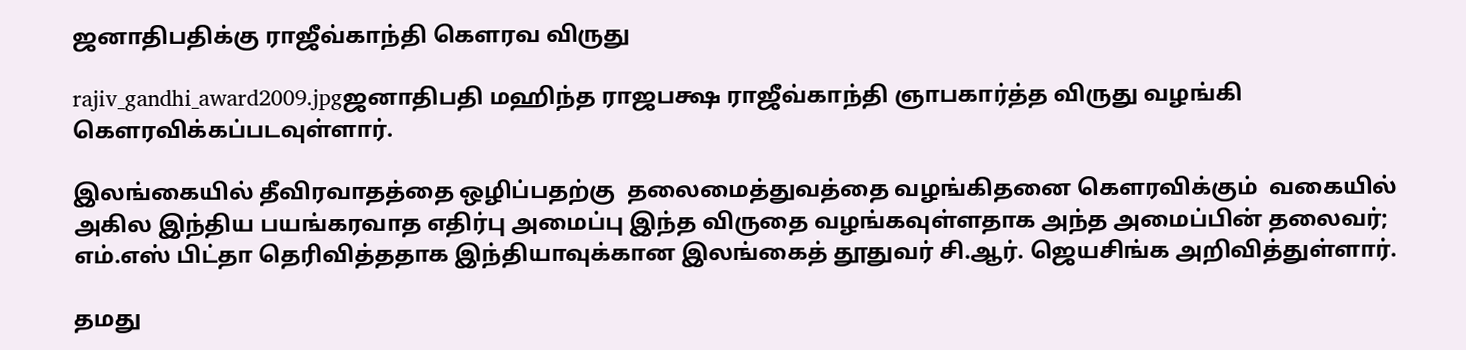ஜனாதிபதிக்கு ராஜீவ்காந்தி கௌரவ விருது

rajiv_gandhi_award2009.jpgஜனாதிபதி மஹிந்த ராஜபக்ஷ ராஜீவ்காந்தி ஞாபகார்த்த விருது வழங்கி கௌரவிக்கப்படவுள்ளார்.

இலங்கையில் தீவிரவாதத்தை ஒழிப்பதற்கு  தலைமைத்துவத்தை வழங்கிதனை கௌரவிக்கும்  வகையில் அகில இந்திய பயங்கரவாத எதிர்பு அமைப்பு இந்த விருதை வழங்கவுள்ளதாக அந்த அமைப்பின் தலைவர்; எம்.எஸ் பிட்தா தெரிவித்ததாக இந்தியாவுக்கான இலங்கைத் தூதுவர் சி.ஆர். ஜெயசிங்க அறிவித்துள்ளார்.

தமது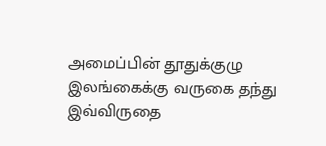அமைப்பின் தூதுக்குழு இலங்கைக்கு வருகை தந்து இவ்விருதை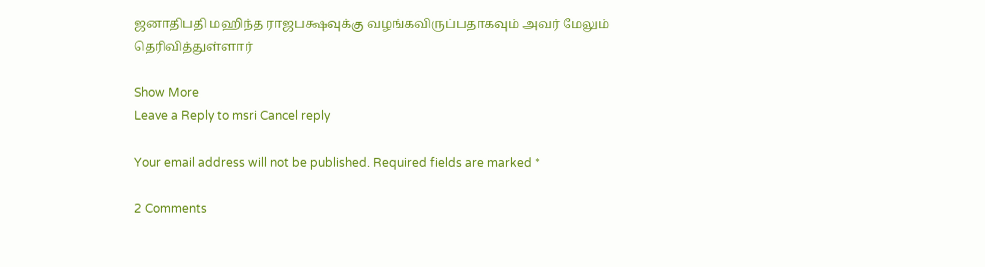ஜனாதிபதி மஹிந்த ராஜபக்ஷவுக்கு வழங்கவிருப்பதாகவும் அவர் மேலும் தெரிவித்துள்ளார்

Show More
Leave a Reply to msri Cancel reply

Your email address will not be published. Required fields are marked *

2 Comments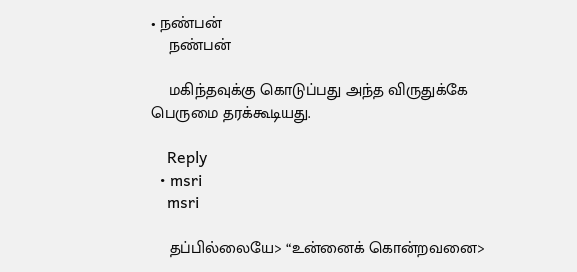• நண்பன்
    நண்பன்

    மகிந்தவுக்கு கொடுப்பது அந்த விருதுக்கே பெருமை தரக்கூடியது.

    Reply
  • msri
    msri

    தப்பில்லையே> “உன்னைக் கொன்றவனை>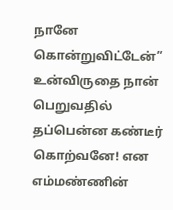நானே கொன்றுவிட்டேன்” உன்விருதை நான் பெறுவதில் தப்பென்ன கண்டீர் கொற்வனே! என எம்மண்ணின்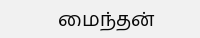மைந்தன்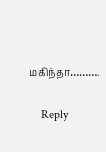மகிந்தா……….

    Reply